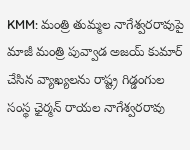KMM: మంత్రి తుమ్మల నాగేశ్వరరావుపై మాజీ మంత్రి పువ్వాడ అజయ్ కుమార్ చేసిన వ్యాఖ్యలను రాష్ట్ర గిడ్డంగుల సంస్థ ఛైర్మన్ రాయల నాగేశ్వరరావు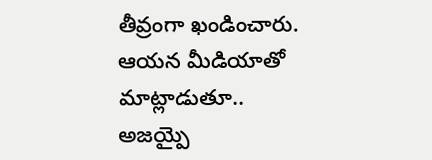తీవ్రంగా ఖండించారు. ఆయన మీడియాతో మాట్లాడుతూ.. అజయ్పై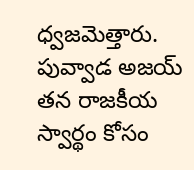ధ్వజమెత్తారు. పువ్వాడ అజయ్ తన రాజకీయ స్వార్థం కోసం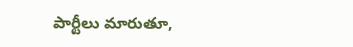పార్టీలు మారుతూ,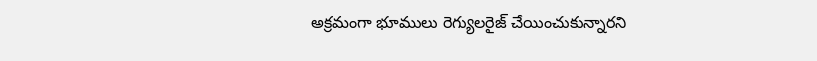అక్రమంగా భూములు రెగ్యులరైజ్ చేయించుకున్నారని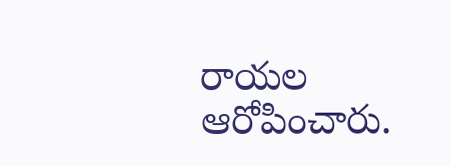రాయల ఆరోపించారు.